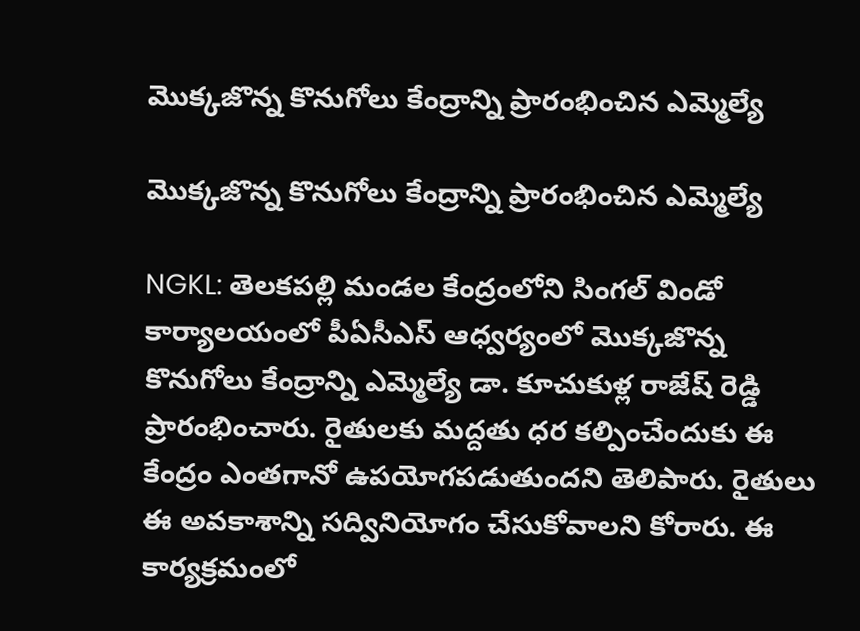మొక్కజొన్న కొనుగోలు కేంద్రాన్ని ప్రారంభించిన ఎమ్మెల్యే

మొక్కజొన్న కొనుగోలు కేంద్రాన్ని ప్రారంభించిన ఎమ్మెల్యే

NGKL: తెలకపల్లి మండల కేంద్రంలోని సింగల్ విండో కార్యాలయంలో పీఏసీఎస్ ఆధ్వర్యంలో మొక్కజొన్న కొనుగోలు కేంద్రాన్ని ఎమ్మెల్యే డా. కూచుకుళ్ల రాజేష్ రెడ్డి ప్రారంభించారు. రైతులకు మద్దతు ధర కల్పించేందుకు ఈ కేంద్రం ఎంతగానో ఉపయోగపడుతుందని తెలిపారు. రైతులు ఈ అవకాశాన్ని సద్వినియోగం చేసుకోవాలని కోరారు. ఈ కార్యక్రమంలో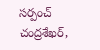సర్పంచ్ చంద్రశేఖర్,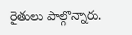రైతులు పాల్గొన్నారు.